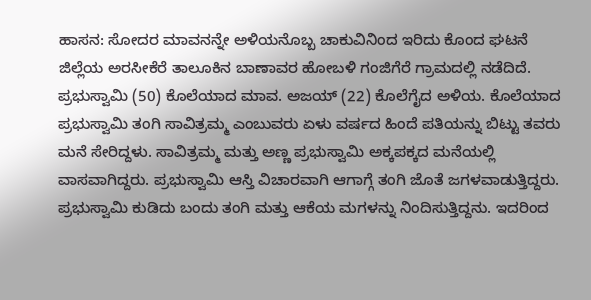ಹಾಸನ: ಸೋದರ ಮಾವನನ್ನೇ ಅಳಿಯನೊಬ್ಬ ಚಾಕುವಿನಿಂದ ಇರಿದು ಕೊಂದ ಘಟನೆ ಜಿಲ್ಲೆಯ ಅರಸೀಕೆರೆ ತಾಲೂಕಿನ ಬಾಣಾವರ ಹೋಬಳಿ ಗಂಜಿಗೆರೆ ಗ್ರಾಮದಲ್ಲಿ ನಡೆದಿದೆ.
ಪ್ರಭುಸ್ವಾಮಿ (50) ಕೊಲೆಯಾದ ಮಾವ. ಅಜಯ್ (22) ಕೊಲೆಗೈದ ಅಳಿಯ. ಕೊಲೆಯಾದ ಪ್ರಭುಸ್ವಾಮಿ ತಂಗಿ ಸಾವಿತ್ರಮ್ಮ ಎಂಬುವರು ಏಳು ವರ್ಷದ ಹಿಂದೆ ಪತಿಯನ್ನು ಬಿಟ್ಟು ತವರು ಮನೆ ಸೇರಿದ್ದಳು. ಸಾವಿತ್ರಮ್ಮ ಮತ್ತು ಅಣ್ಣ ಪ್ರಭುಸ್ವಾಮಿ ಅಕ್ಕಪಕ್ಕದ ಮನೆಯಲ್ಲಿ ವಾಸವಾಗಿದ್ದರು. ಪ್ರಭುಸ್ವಾಮಿ ಆಸ್ತಿ ವಿಚಾರವಾಗಿ ಆಗಾಗ್ಗೆ ತಂಗಿ ಜೊತೆ ಜಗಳವಾಡುತ್ತಿದ್ದರು.
ಪ್ರಭುಸ್ವಾಮಿ ಕುಡಿದು ಬಂದು ತಂಗಿ ಮತ್ತು ಆಕೆಯ ಮಗಳನ್ನು ನಿಂದಿಸುತ್ತಿದ್ದನು. ಇದರಿಂದ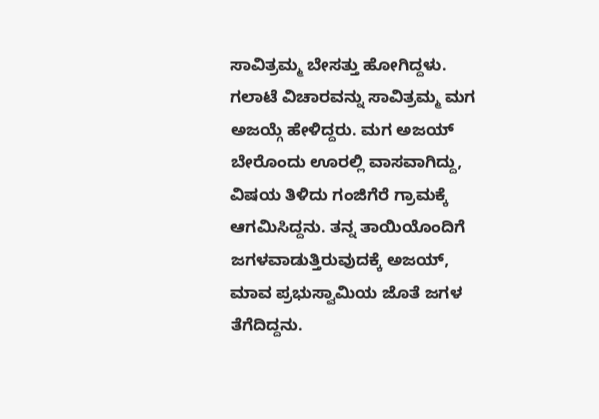ಸಾವಿತ್ರಮ್ಮ ಬೇಸತ್ತು ಹೋಗಿದ್ದಳು. ಗಲಾಟೆ ವಿಚಾರವನ್ನು ಸಾವಿತ್ರಮ್ಮ ಮಗ ಅಜಯ್ಗೆ ಹೇಳಿದ್ದರು. ಮಗ ಅಜಯ್ ಬೇರೊಂದು ಊರಲ್ಲಿ ವಾಸವಾಗಿದ್ದು, ವಿಷಯ ತಿಳಿದು ಗಂಜಿಗೆರೆ ಗ್ರಾಮಕ್ಕೆ ಆಗಮಿಸಿದ್ದನು. ತನ್ನ ತಾಯಿಯೊಂದಿಗೆ ಜಗಳವಾಡುತ್ತಿರುವುದಕ್ಕೆ ಅಜಯ್, ಮಾವ ಪ್ರಭುಸ್ವಾಮಿಯ ಜೊತೆ ಜಗಳ ತೆಗೆದಿದ್ದನು.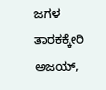ಜಗಳ ತಾರಕಕ್ಕೇರಿ ಅಜಯ್,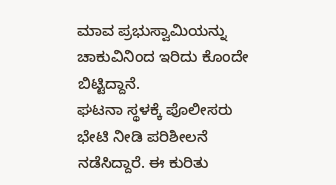ಮಾವ ಪ್ರಭುಸ್ವಾಮಿಯನ್ನು ಚಾಕುವಿನಿಂದ ಇರಿದು ಕೊಂದೇ ಬಿಟ್ಟಿದ್ದಾನೆ.
ಘಟನಾ ಸ್ಥಳಕ್ಕೆ ಪೊಲೀಸರು ಭೇಟಿ ನೀಡಿ ಪರಿಶೀಲನೆ ನಡೆಸಿದ್ದಾರೆ. ಈ ಕುರಿತು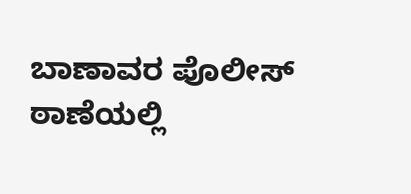ಬಾಣಾವರ ಪೊಲೀಸ್ ಠಾಣೆಯಲ್ಲಿ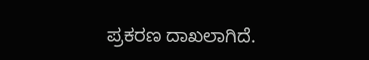ಪ್ರಕರಣ ದಾಖಲಾಗಿದೆ.